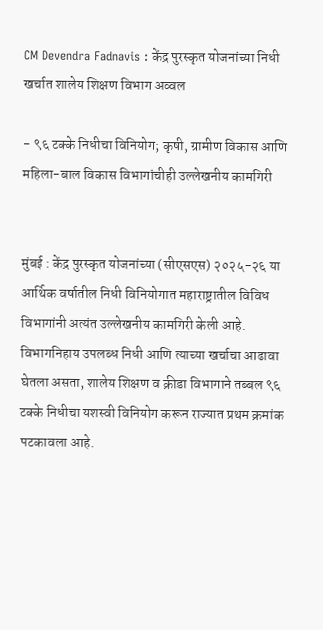CM Devendra Fadnavis : केंद्र पुरस्कृत योजनांच्या निधी खर्चात शालेय शिक्षण विभाग अव्वल

- ९६ टक्के निधीचा विनियोग; कृषी, ग्रामीण विकास आणि महिला-बाल विकास विभागांचीही उल्लेखनीय कामगिरी


मुंबई : केंद्र पुरस्कृत योजनांच्या (सीएसएस) २०२५-२६ या आर्थिक वर्षातील निधी विनियोगात महाराष्ट्रातील विविध विभागांनी अत्यंत उल्लेखनीय कामगिरी केली आहे. विभागनिहाय उपलब्ध निधी आणि त्याच्या खर्चाचा आढावा घेतला असता, शालेय शिक्षण व क्रीडा विभागाने तब्बल ९६ टक्के निधीचा यशस्वी विनियोग करून राज्यात प्रथम क्रमांक पटकावला आहे.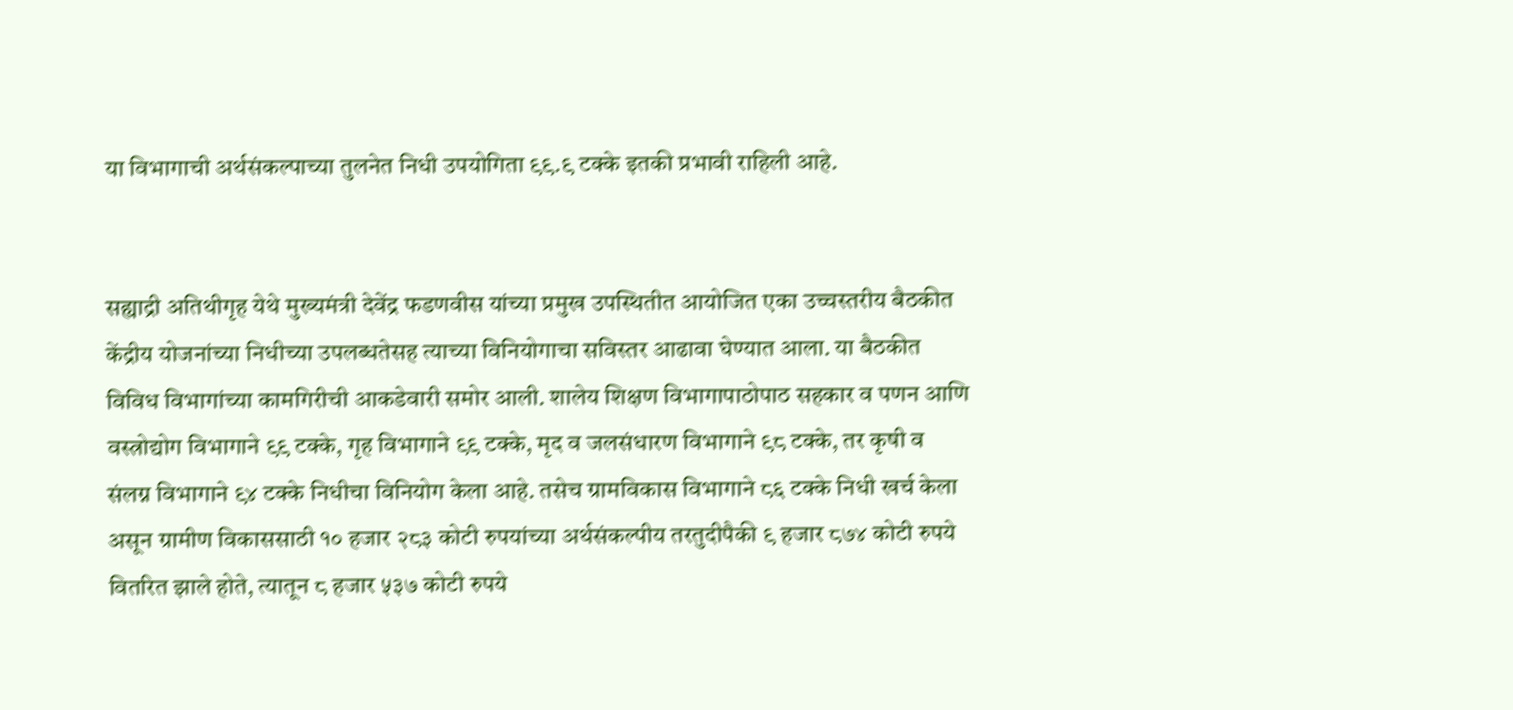या विभागाची अर्थसंकल्पाच्या तुलनेत निधी उपयोगिता ९९.९ टक्के इतकी प्रभावी राहिली आहे.


सह्याद्री अतिथीगृह येथे मुख्यमंत्री देवेंद्र फडणवीस यांच्या प्रमुख उपस्थितीत आयोजित एका उच्चस्तरीय बैठकीत केंद्रीय योजनांच्या निधीच्या उपलब्धतेसह त्याच्या विनियोगाचा सविस्तर आढावा घेण्यात आला. या बैठकीत विविध विभागांच्या कामगिरीची आकडेवारी समोर आली. शालेय शिक्षण विभागापाठोपाठ सहकार व पणन आणि वस्त्रोद्योग विभागाने ९९ टक्के, गृह विभागाने ९९ टक्के, मृद व जलसंधारण विभागाने ९८ टक्के, तर कृषी व संलग्न विभागाने ९४ टक्के निधीचा विनियोग केला आहे. तसेच ग्रामविकास विभागाने ८६ टक्के निधी खर्च केला असून ग्रामीण विकाससाठी १० हजार २८३ कोटी रुपयांच्या अर्थसंकल्पीय तरतुदीपैकी ९ हजार ८७४ कोटी रुपये वितरित झाले होते, त्यातून ८ हजार ५३७ कोटी रुपये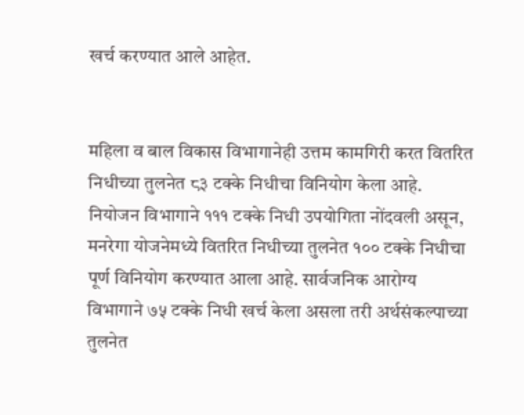खर्च करण्यात आले आहेत.


महिला व बाल विकास विभागानेही उत्तम कामगिरी करत वितरित निधीच्या तुलनेत ८३ टक्के निधीचा विनियोग केला आहे. नियोजन विभागाने १११ टक्के निधी उपयोगिता नोंदवली असून, मनरेगा योजनेमध्ये वितरित निधीच्या तुलनेत १०० टक्के निधीचा पूर्ण विनियोग करण्यात आला आहे. सार्वजनिक आरोग्य विभागाने ७५ टक्के निधी खर्च केला असला तरी अर्थसंकल्पाच्या तुलनेत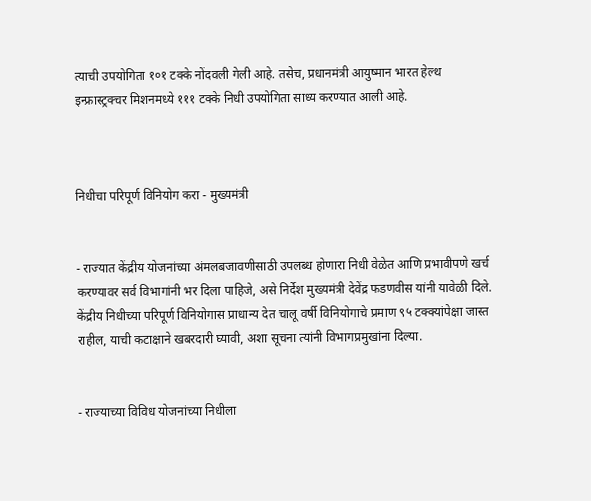त्याची उपयोगिता १०१ टक्के नोंदवली गेली आहे. तसेच, प्रधानमंत्री आयुष्मान भारत हेल्थ इन्फ्रास्ट्रक्चर मिशनमध्ये १११ टक्के निधी उपयोगिता साध्य करण्यात आली आहे.



निधीचा परिपूर्ण विनियोग करा - मुख्यमंत्री


- राज्यात केंद्रीय योजनांच्या अंमलबजावणीसाठी उपलब्ध होणारा निधी वेळेत आणि प्रभावीपणे खर्च करण्यावर सर्व विभागांनी भर दिला पाहिजे, असे निर्देश मुख्यमंत्री देवेंद्र फडणवीस यांनी यावेळी दिले. केंद्रीय निधीच्या परिपूर्ण विनियोगास प्राधान्य देत चालू वर्षी विनियोगाचे प्रमाण ९५ टक्क्यांपेक्षा जास्त राहील, याची कटाक्षाने खबरदारी घ्यावी, अशा सूचना त्यांनी विभागप्रमुखांना दिल्या.


- राज्याच्या विविध योजनांच्या निधीला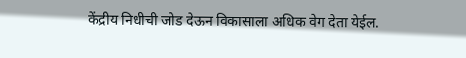केंद्रीय निधीची जोड देऊन विकासाला अधिक वेग देता येईल.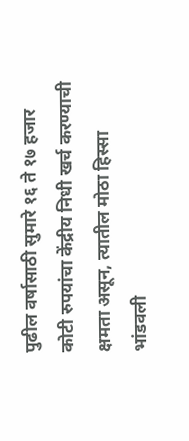पुढील वर्षासाठी सुमारे १६ ते १७ हजार कोटी रुपयांचा केंद्रीय निधी खर्च करण्याची क्षमता असून, त्यातील मोठा हिस्सा भांडवली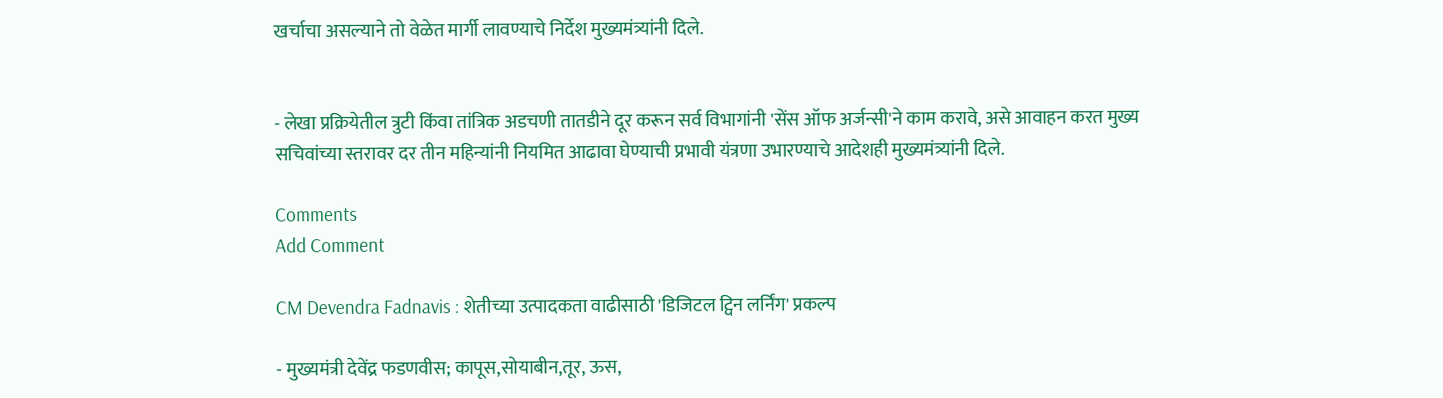खर्चाचा असल्याने तो वेळेत मार्गी लावण्याचे निर्देश मुख्यमंत्र्यांनी दिले.


- लेखा प्रक्रियेतील त्रुटी किंवा तांत्रिक अडचणी तातडीने दूर करून सर्व विभागांनी 'सेंस ऑफ अर्जन्सी'ने काम करावे, असे आवाहन करत मुख्य सचिवांच्या स्तरावर दर तीन महिन्यांनी नियमित आढावा घेण्याची प्रभावी यंत्रणा उभारण्याचे आदेशही मुख्यमंत्र्यांनी दिले.

Comments
Add Comment

CM Devendra Fadnavis : शेतीच्या उत्पादकता वाढीसाठी 'डिजिटल ट्विन लर्निंग' प्रकल्प

- मुख्यमंत्री देवेंद्र फडणवीस; कापूस,सोयाबीन,तूर, ऊस,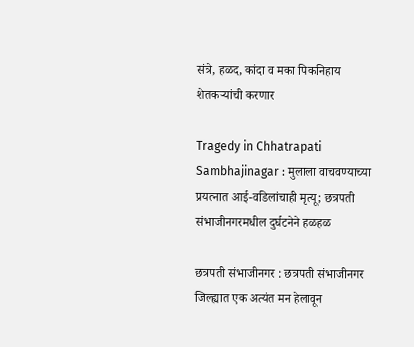संत्रे, हळद, कांदा व मका पिकनिहाय शेतकऱ्यांची करणार

Tragedy in Chhatrapati Sambhajinagar : मुलाला वाचवण्याच्या प्रयत्नात आई-वडिलांचाही मृत्यू; छत्रपती संभाजीनगरमधील दुर्घटनेने हळहळ

छत्रपती संभाजीनगर : छत्रपती संभाजीनगर जिल्ह्यात एक अत्यंत मन हेलावून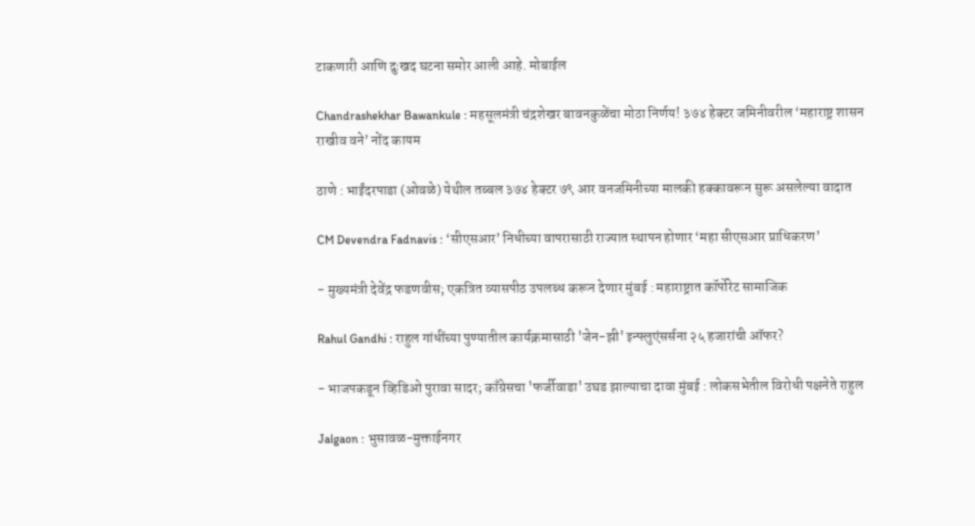टाकणारी आणि दुःखद घटना समोर आली आहे. मोबाईल

Chandrashekhar Bawankule : महसूलमंत्री चंद्रशेखर बावनकुळेंचा मोठा निर्णय! ३७४ हेक्टर जमिनीवरील ‘महाराष्ट्र शासन राखीव वने’ नोंद कायम

ठाणे : भाईंदरपाडा (ओवळे) येथील तब्बल ३७४ हेक्टर ७९ आर वनजमिनीच्या मालकी हक्कावरून सुरू असलेल्या वादात

CM Devendra Fadnavis : ‘सीएसआर’ निधीच्या वापरासाठी राज्यात स्थापन होणार ‘महा सीएसआर प्राधिकरण’

- मुख्यमंत्री देवेंद्र फडणवीस; एकत्रित व्यासपीठ उपलब्ध करून देणार मुंबई : महाराष्ट्रात कॉर्पोरेट सामाजिक

Rahul Gandhi : राहुल गांधींच्या पुण्यातील कार्यक्रमासाठी 'जेन-झी' इन्फ्लुएंसर्सना २५ हजारांची ऑफर?

- भाजपकडून व्हिडिओ पुरावा सादर; काँग्रेसचा 'फर्जीवाडा' उघड झाल्याचा दावा मुंबई : लोकसभेतील विरोधी पक्षनेते राहुल

Jalgaon : भुसावळ-मुक्ताईनगर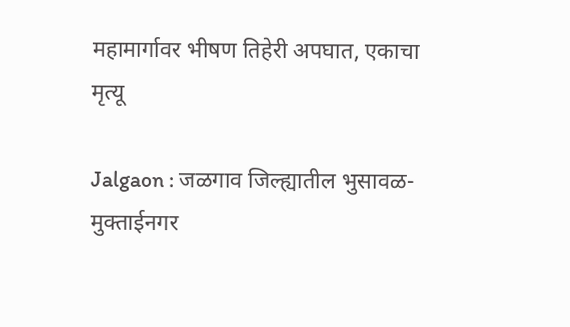महामार्गावर भीषण तिहेरी अपघात, एकाचा मृत्यू

Jalgaon : जळगाव जिल्ह्यातील भुसावळ-मुक्ताईनगर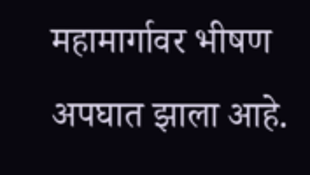महामार्गावर भीषण अपघात झाला आहे.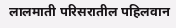लालमाती परिसरातील पहिलवान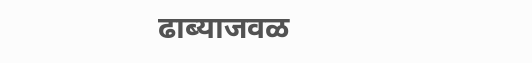ढाब्याजवळ